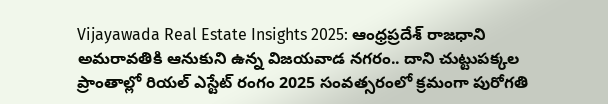Vijayawada Real Estate Insights 2025: ఆంధ్రప్రదేశ్ రాజధాని అమరావతికి ఆనుకుని ఉన్న విజయవాడ నగరం.. దాని చుట్టుపక్కల ప్రాంతాల్లో రియల్ ఎస్టేట్ రంగం 2025 సంవత్సరంలో క్రమంగా పురోగతి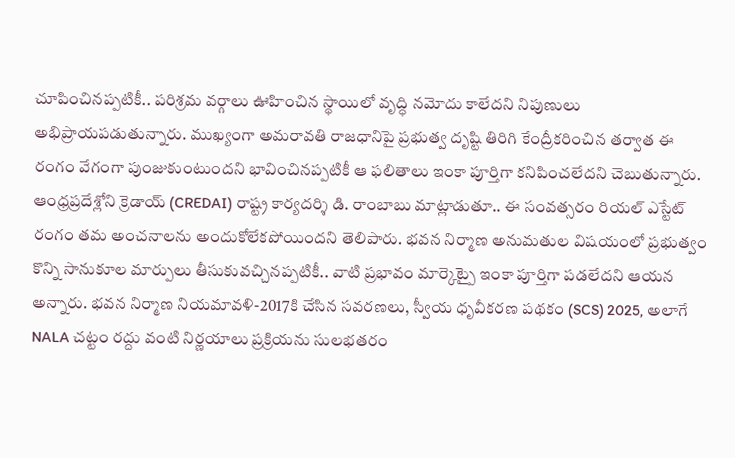చూపించినప్పటికీ.. పరిశ్రమ వర్గాలు ఊహించిన స్థాయిలో వృద్ధి నమోదు కాలేదని నిపుణులు అభిప్రాయపడుతున్నారు. ముఖ్యంగా అమరావతి రాజధానిపై ప్రభుత్వ దృష్టి తిరిగి కేంద్రీకరించిన తర్వాత ఈ రంగం వేగంగా పుంజుకుంటుందని భావించినప్పటికీ ఆ ఫలితాలు ఇంకా పూర్తిగా కనిపించలేదని చెబుతున్నారు.
ఆంధ్రప్రదేశ్లోని క్రెడాయ్ (CREDAI) రాష్ట్ర కార్యదర్శి డి. రాంబాబు మాట్లాడుతూ.. ఈ సంవత్సరం రియల్ ఎస్టేట్ రంగం తమ అంచనాలను అందుకోలేకపోయిందని తెలిపారు. భవన నిర్మాణ అనుమతుల విషయంలో ప్రభుత్వం కొన్ని సానుకూల మార్పులు తీసుకువచ్చినప్పటికీ.. వాటి ప్రభావం మార్కెట్పై ఇంకా పూర్తిగా పడలేదని ఆయన అన్నారు. భవన నిర్మాణ నియమావళి-2017కి చేసిన సవరణలు, స్వీయ ధృవీకరణ పథకం (SCS) 2025, అలాగే NALA చట్టం రద్దు వంటి నిర్ణయాలు ప్రక్రియను సులభతరం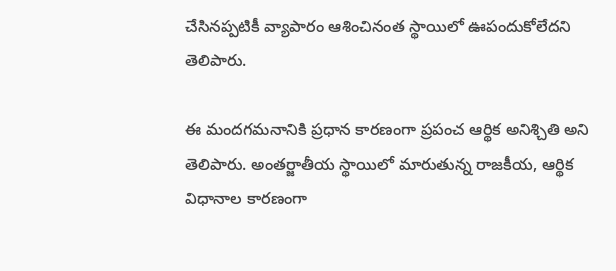చేసినప్పటికీ వ్యాపారం ఆశించినంత స్థాయిలో ఊపందుకోలేదని తెలిపారు.

ఈ మందగమనానికి ప్రధాన కారణంగా ప్రపంచ ఆర్థిక అనిశ్చితి అని తెలిపారు. అంతర్జాతీయ స్థాయిలో మారుతున్న రాజకీయ, ఆర్థిక విధానాల కారణంగా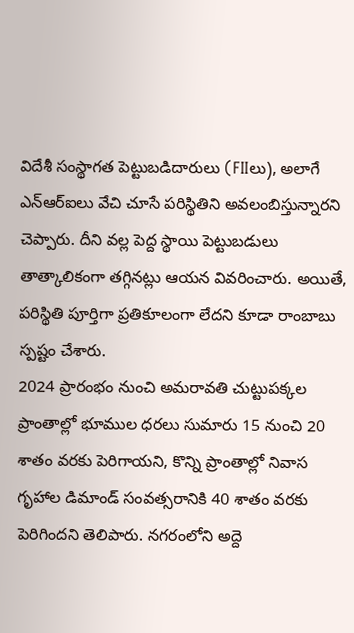విదేశీ సంస్థాగత పెట్టుబడిదారులు (FIIలు), అలాగే ఎన్ఆర్ఐలు వేచి చూసే పరిస్థితిని అవలంబిస్తున్నారని చెప్పారు. దీని వల్ల పెద్ద స్థాయి పెట్టుబడులు తాత్కాలికంగా తగ్గినట్లు ఆయన వివరించారు. అయితే, పరిస్థితి పూర్తిగా ప్రతికూలంగా లేదని కూడా రాంబాబు స్పష్టం చేశారు.
2024 ప్రారంభం నుంచి అమరావతి చుట్టుపక్కల ప్రాంతాల్లో భూముల ధరలు సుమారు 15 నుంచి 20 శాతం వరకు పెరిగాయని, కొన్ని ప్రాంతాల్లో నివాస గృహాల డిమాండ్ సంవత్సరానికి 40 శాతం వరకు పెరిగిందని తెలిపారు. నగరంలోని అద్దె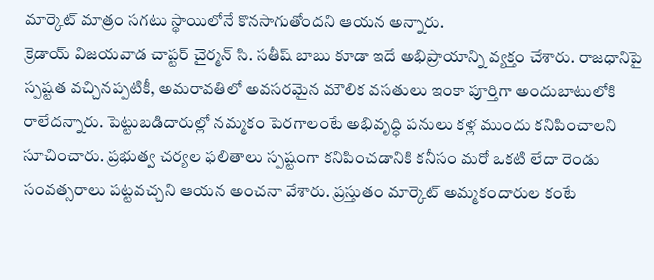మార్కెట్ మాత్రం సగటు స్థాయిలోనే కొనసాగుతోందని ఆయన అన్నారు.
క్రెడాయ్ విజయవాడ చాప్టర్ చైర్మన్ సి. సతీష్ బాబు కూడా ఇదే అభిప్రాయాన్ని వ్యక్తం చేశారు. రాజధానిపై స్పష్టత వచ్చినప్పటికీ, అమరావతిలో అవసరమైన మౌలిక వసతులు ఇంకా పూర్తిగా అందుబాటులోకి రాలేదన్నారు. పెట్టుబడిదారుల్లో నమ్మకం పెరగాలంటే అభివృద్ధి పనులు కళ్ల ముందు కనిపించాలని సూచించారు. ప్రభుత్వ చర్యల ఫలితాలు స్పష్టంగా కనిపించడానికి కనీసం మరో ఒకటి లేదా రెండు సంవత్సరాలు పట్టవచ్చని ఆయన అంచనా వేశారు. ప్రస్తుతం మార్కెట్ అమ్మకందారుల కంటే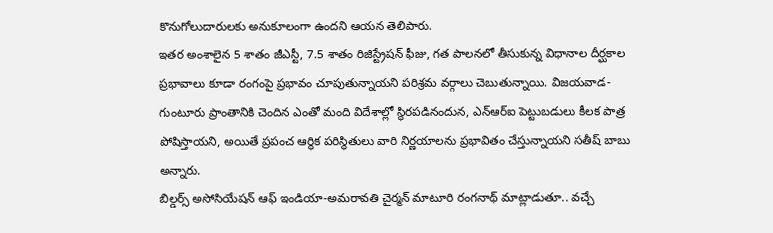కొనుగోలుదారులకు అనుకూలంగా ఉందని ఆయన తెలిపారు.
ఇతర అంశాలైన 5 శాతం జీఎస్టీ, 7.5 శాతం రిజిస్ట్రేషన్ ఫీజు, గత పాలనలో తీసుకున్న విధానాల దీర్ఘకాల ప్రభావాలు కూడా రంగంపై ప్రభావం చూపుతున్నాయని పరిశ్రమ వర్గాలు చెబుతున్నాయి. విజయవాడ-గుంటూరు ప్రాంతానికి చెందిన ఎంతో మంది విదేశాల్లో స్థిరపడినందున, ఎన్ఆర్ఐ పెట్టుబడులు కీలక పాత్ర పోషిస్తాయని, అయితే ప్రపంచ ఆర్థిక పరిస్థితులు వారి నిర్ణయాలను ప్రభావితం చేస్తున్నాయని సతీష్ బాబు అన్నారు.
బిల్డర్స్ అసోసియేషన్ ఆఫ్ ఇండియా-అమరావతి చైర్మన్ మాటూరి రంగనాథ్ మాట్లాడుతూ.. వచ్చే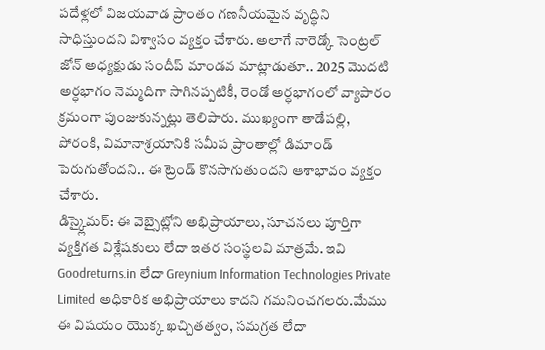పదేళ్లలో విజయవాడ ప్రాంతం గణనీయమైన వృద్ధిని సాధిస్తుందని విశ్వాసం వ్యక్తం చేశారు. అలాగే నారెడ్కో సెంట్రల్ జోన్ అధ్యక్షుడు సందీప్ మాండవ మాట్లాడుతూ.. 2025 మొదటి అర్ధభాగం నెమ్మదిగా సాగినప్పటికీ, రెండో అర్ధభాగంలో వ్యాపారం క్రమంగా పుంజుకున్నట్లు తెలిపారు. ముఖ్యంగా తాడేపల్లి, పోరంకి, విమానాశ్రయానికి సమీప ప్రాంతాల్లో డిమాండ్ పెరుగుతోందని.. ఈ ట్రెండ్ కొనసాగుతుందని ఆశాభావం వ్యక్తం చేశారు.
డిస్క్లైమర్: ఈ వెబ్సైట్లోని అభిప్రాయాలు, సూచనలు పూర్తిగా వ్యక్తిగత విశ్లేషకులు లేదా ఇతర సంస్థలవి మాత్రమే. ఇవి Goodreturns.in లేదా Greynium Information Technologies Private Limited అధికారిక అభిప్రాయాలు కాదని గమనించగలరు.మేము ఈ విషయం యొక్క ఖచ్చితత్వం, సమగ్రత లేదా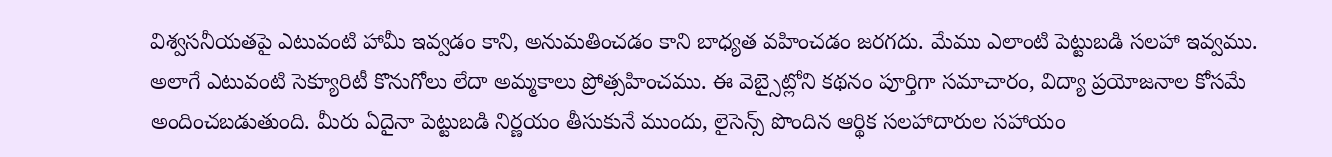విశ్వసనీయతపై ఎటువంటి హామీ ఇవ్వడం కాని, అనుమతించడం కాని బాధ్యత వహించడం జరగదు. మేము ఎలాంటి పెట్టుబడి సలహా ఇవ్వము. అలాగే ఎటువంటి సెక్యూరిటీ కొనుగోలు లేదా అమ్మకాలు ప్రోత్సహించము. ఈ వెబ్సైట్లోని కథనం పూర్తిగా సమాచారం, విద్యా ప్రయోజనాల కోసమే అందించబడుతుంది. మీరు ఏదైనా పెట్టుబడి నిర్ణయం తీసుకునే ముందు, లైసెన్స్ పొందిన ఆర్థిక సలహాదారుల సహాయం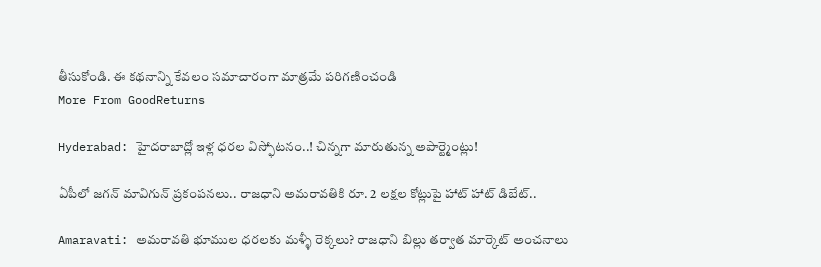తీసుకోండి. ఈ కథనాన్ని కేవలం సమాచారంగా మాత్రమే పరిగణించండి
More From GoodReturns

Hyderabad: హైదరాబాద్లో ఇళ్ల ధరల విస్ఫోటనం..! చిన్నగా మారుతున్న అపార్ట్మెంట్లు!

ఏపీలో జగన్ మావిగున్ ప్రకంపనలు.. రాజధాని అమరావతికి రూ. 2 లక్షల కోట్లుపై హాట్ హాట్ డిబేట్..

Amaravati: అమరావతి భూముల ధరలకు మళ్ళీ రెక్కలు? రాజధాని బిల్లు తర్వాత మార్కెట్ అంచనాలు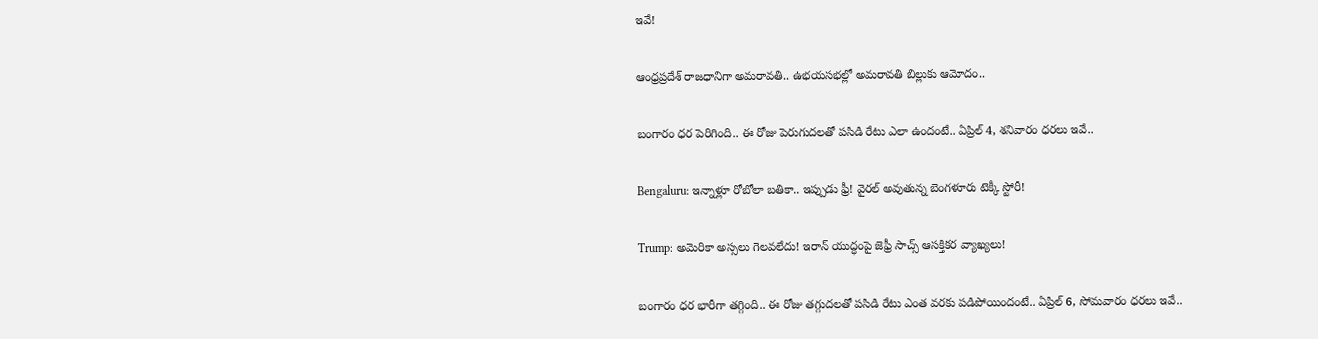ఇవే!

ఆంధ్రప్రదేశ్ రాజధానిగా అమరావతి.. ఉభయసభల్లో అమరావతి బిల్లుకు ఆమోదం..

బంగారం ధర పెరిగింది.. ఈ రోజు పెరుగుదలతో పసిడి రేటు ఎలా ఉందంటే.. ఏప్రిల్ 4, శనివారం ధరలు ఇవే..

Bengaluru: ఇన్నాళ్లూ రోబోలా బతికా.. ఇప్పుడు ఫ్రీ! వైరల్ అవుతున్న బెంగళూరు టెక్కీ స్టోరీ!

Trump: అమెరికా అస్సలు గెలవలేదు! ఇరాన్ యుద్ధంపై జెఫ్రీ సాచ్స్ ఆసక్తికర వ్యాఖ్యలు!

బంగారం ధర భారీగా తగ్గింది.. ఈ రోజు తగ్గుదలతో పసిడి రేటు ఎంత వరకు పడిపోయిందంటే.. ఏప్రిల్ 6, సోమవారం ధరలు ఇవే..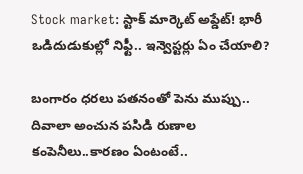Stock market: స్టాక్ మార్కెట్ అప్డేట్! భారీ ఒడిదుడుకుల్లో నిఫ్టీ.. ఇన్వెస్టర్లు ఏం చేయాలి?

బంగారం ధరలు పతనంతో పెను ముప్పు.. దివాలా అంచున పసిడి రుణాల కంపెనీలు..కారణం ఏంటంటే..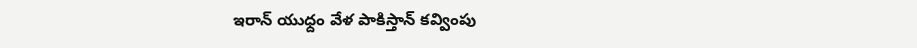ఇరాన్ యుధ్దం వేళ పాకిస్తాన్ కవ్వింపు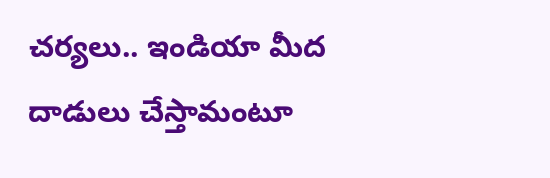చర్యలు.. ఇండియా మీద దాడులు చేస్తామంటూ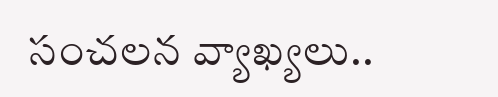సంచలన వ్యాఖ్యలు..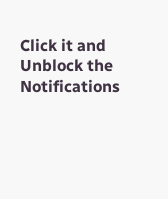Click it and Unblock the Notifications